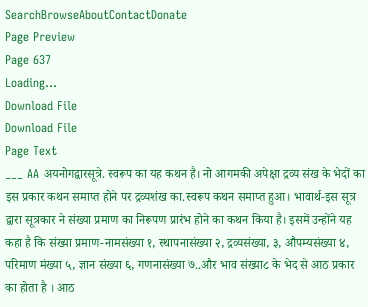SearchBrowseAboutContactDonate
Page Preview
Page 637
Loading...
Download File
Download File
Page Text
___ AA अयनोगद्वारसूत्रे. स्वरूप का यह कथन है। नो आगमकी अपेक्षा द्रव्य संख के भेदों का इस प्रकार कथन समाप्त होने पर द्रव्यशंख का.स्वरूप कथन समाप्त हुआ। भावार्थ-इस सूत्र द्वारा सूत्रकार ने संख्या प्रमाण का निरूपण प्रारंभ होने का कथन किया है। इसमें उन्होंने यह कहा है कि संख्या प्रमाण-नामसंख्या १, स्थापनासंख्या २, द्रव्यसंख्या, ३, औपम्यसंख्या ४, परिमाण मंख्या ५, ज्ञान संख्या ६, गणनासंख्या ७..और भाव संख्या८ के भेद से आठ प्रकार का होता है । आठ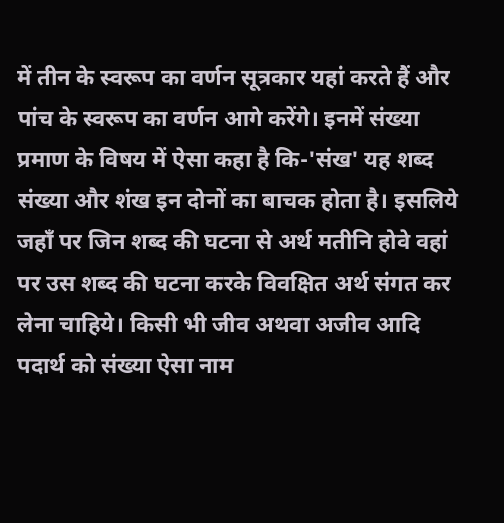में तीन के स्वरूप का वर्णन सूत्रकार यहां करते हैं और पांच के स्वरूप का वर्णन आगे करेंगे। इनमें संख्या प्रमाण के विषय में ऐसा कहा है कि-'संख' यह शब्द संख्या और शंख इन दोनों का बाचक होता है। इसलिये जहाँ पर जिन शब्द की घटना से अर्थ मतीनि होवे वहां पर उस शब्द की घटना करके विवक्षित अर्थ संगत कर लेना चाहिये। किसी भी जीव अथवा अजीव आदि पदार्थ को संख्या ऐसा नाम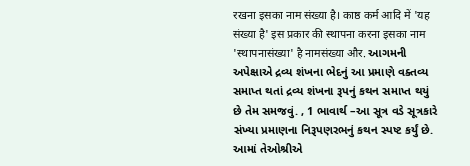रखना इसका नाम संख्या है। काष्ठ कर्म आदि में 'यह संख्या है' इस प्रकार की स्थापना करना इसका नाम 'स्थापनासंख्या' है नामसंख्या और. આગમની અપેક્ષાએ દ્રવ્ય શંખના ભેદનું આ પ્રમાણે વક્તવ્ય સમાપ્ત થતાં દ્રવ્ય શંખના રૂપનું કથન સમાપ્ત થયું છે તેમ સમજવું. , 1 ભાવાર્થ –આ સૂત્ર વડે સૂત્રકારે સંખ્યા પ્રમાણના નિરૂપણરભનું કથન સ્પષ્ટ કર્યું છે. આમાં તેઓશ્રીએ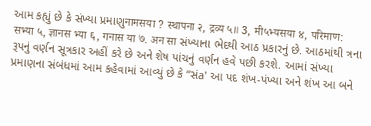આમ કહ્યું છે કે સંખ્યા પ્રમાણુनामसया ? स्थापना २, द्रव्य ५॥ 3, मी५भ्यसया ४, परिमाण: सभ्या ५, ज्ञानस भ्या ६, गनास या ७. अन सा સંખ્યાના ભેદથી આઠ પ્રકારનું છે. આઠમાંથી ત્રના રૂપનું વર્ણન સૂત્રકાર અહીં કરે છે અને શેષ પાંચનું વર્ણન હવે પછી કરશે. આમાં સંખ્યા પ્રમાણના સંબંધમાં આમ કહેવામાં આવ્યું છે કે “સંa' આ પદ શંખ-પંખ્યા અને શંખ આ બને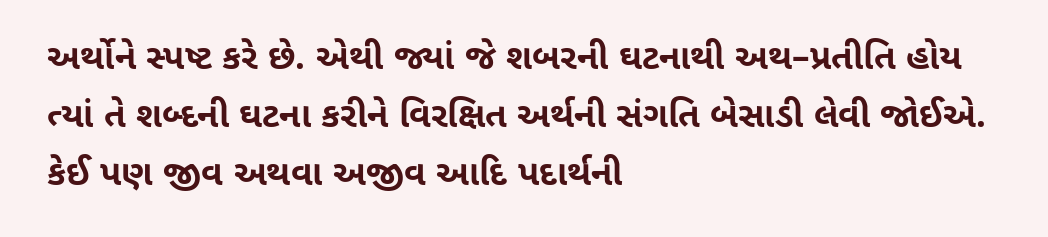અર્થોને સ્પષ્ટ કરે છે. એથી જ્યાં જે શબરની ઘટનાથી અથ–પ્રતીતિ હોય ત્યાં તે શબ્દની ઘટના કરીને વિરક્ષિત અર્થની સંગતિ બેસાડી લેવી જોઈએ. કેઈ પણ જીવ અથવા અજીવ આદિ પદાર્થની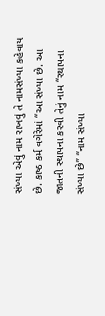સંખ્યા એવું નામ રાખવું તે નામસંખ્યા કહેવાય છે. કાષ્ઠ કર્મ વગેરેમાં “આ સંખ્યા છે. આ જાતની સ્થાપના કરવી તેનું નામ “રથાપના સંખ્યા છે” “નામ સંખ્યા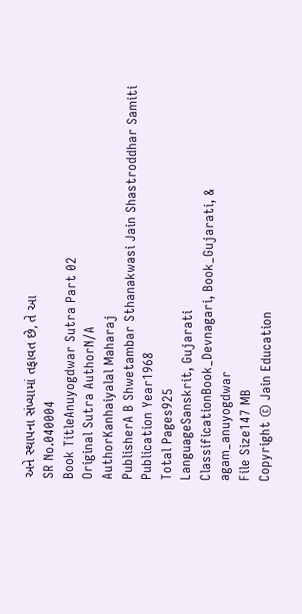અને સ્થાપના સંખ્યામાં તફાવત છે, તે આ
SR No.040004
Book TitleAnuyogdwar Sutra Part 02
Original Sutra AuthorN/A
AuthorKanhaiyalal Maharaj
PublisherA B Shwetambar Sthanakwasi Jain Shastroddhar Samiti
Publication Year1968
Total Pages925
LanguageSanskrit, Gujarati
ClassificationBook_Devnagari, Book_Gujarati, & agam_anuyogdwar
File Size147 MB
Copyright © Jain Education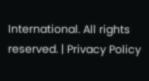International. All rights reserved. | Privacy Policy